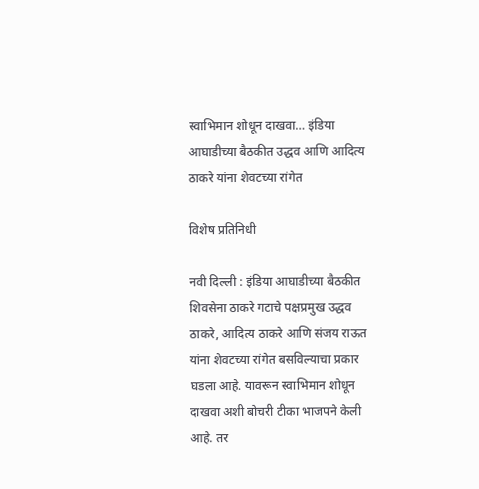स्वाभिमान शोधून दाखवा… इंडिया आघाडीच्या बैठकीत उद्धव आणि आदित्य ठाकरे यांना शेवटच्या रांगेत

विशेष प्रतिनिधी

नवी दिल्ली : इंडिया आघाडीच्या बैठकीत शिवसेना ठाकरे गटाचे पक्षप्रमुख उद्धव ठाकरे, आदित्य ठाकरे आणि संजय राऊत यांना शेवटच्या रांगेत बसविल्याचा प्रकार घडला आहे. यावरून स्वाभिमान शोधून दाखवा अशी बोचरी टीका भाजपने केली आहे. तर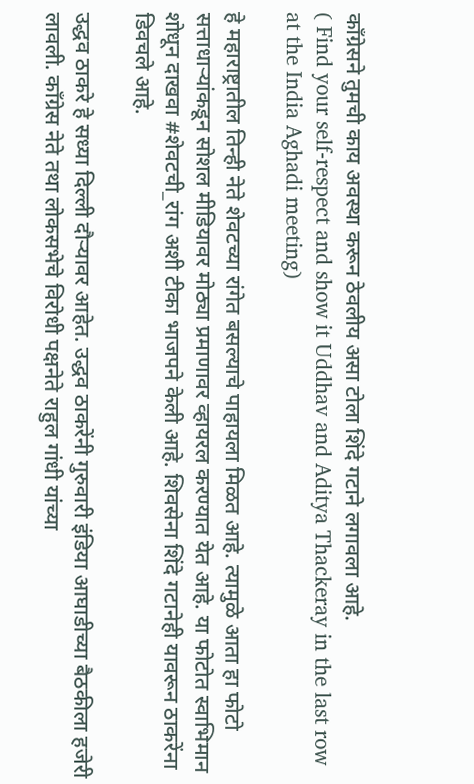काँग्रेसने तुमची काय अवस्था करून ठेवलीय असा टोला शिंदे गटाने लगावला आहे.
( Find your self-respect and show it Uddhav and Aditya Thackeray in the last row at the India Aghadi meeting)

हे महाराष्ट्रातील तिन्ही नेते शेवटच्या रांगेत बसल्याचे पाहायला मिळत आहे. त्यामुळे आता हा फोटो सत्ताधाऱ्यांकडून सोशल मीडियावर मोठ्या प्रमाणावर व्हायरल करण्यात येत आहे. या फोटोत स्वाभिमान शोधून दाखवा #शेवटची_रांग अशी टीका भाजपने केली आहे. शिवसेना शिंदे गटानेही यावरून ठाकरेंना डिवचले आहे.

उद्धव ठाकरे हे सध्या दिल्ली दौऱ्यावर आहेत. उद्धव ठाकरेंनी गुरुवारी इंडिया आघाडीच्या बैठकीला हजेरी लावली. काँग्रेस नेते तथा लोकसभेचे विरोधी पक्षनेते राहुल गांधी यांच्या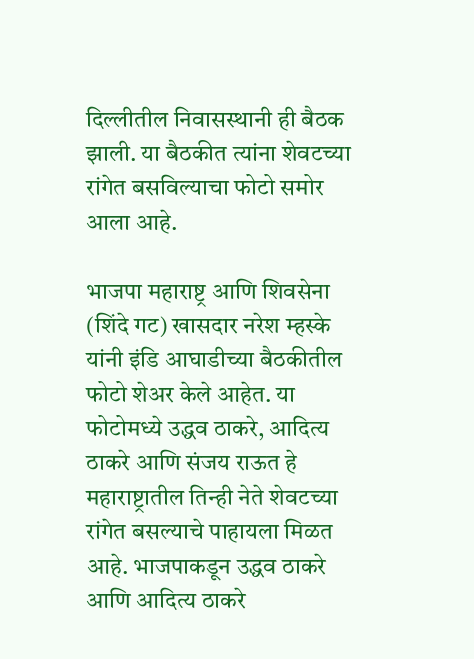दिल्लीतील निवासस्थानी ही बैठक झाली. या बैठकीत त्यांना शेवटच्या रांगेत बसविल्याचा फोटो समोर आला आहे.

भाजपा महाराष्ट्र आणि शिवसेना (शिंदे गट) खासदार नरेश म्हस्के यांनी इंडि आघाडीच्या बैठकीतील फोटो शेअर केले आहेत. या फोटोमध्ये उद्धव ठाकरे, आदित्य ठाकरे आणि संजय राऊत हे महाराष्ट्रातील तिन्ही नेते शेवटच्या रांगेत बसल्याचे पाहायला मिळत आहे. भाजपाकडून उद्धव ठाकरे आणि आदित्य ठाकरे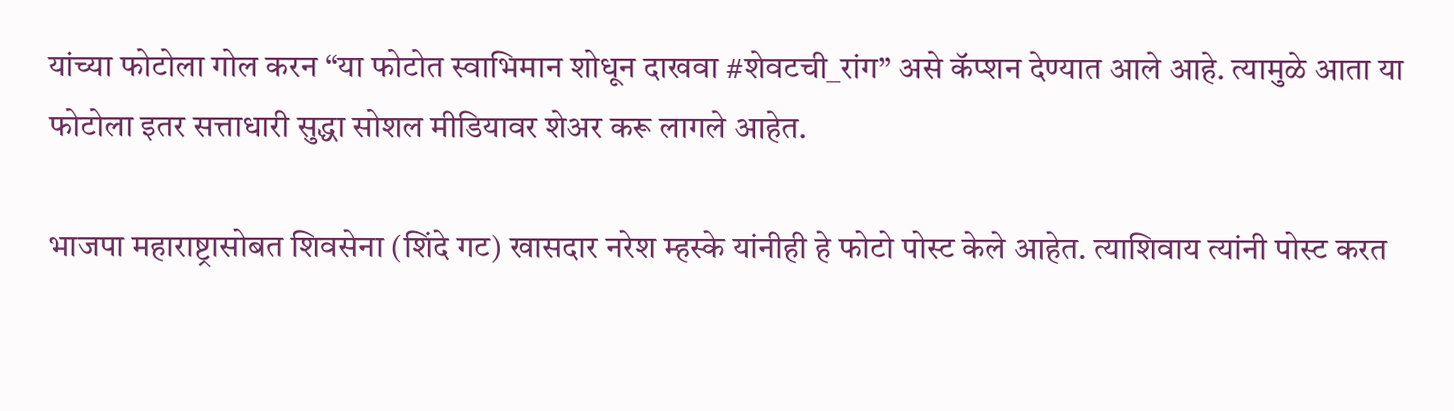यांच्या फोटोला गोल करन “या फोटोत स्वाभिमान शोधून दाखवा #शेवटची_रांग” असे कॅप्शन देण्यात आले आहे. त्यामुळे आता या फोटोला इतर सत्ताधारी सुद्धा सोशल मीडियावर शेअर करू लागले आहेत.

भाजपा महाराष्ट्रासोबत शिवसेना (शिंदे गट) खासदार नरेश म्हस्के यांनीही हे फोटो पोस्ट केले आहेत. त्याशिवाय त्यांनी पोस्ट करत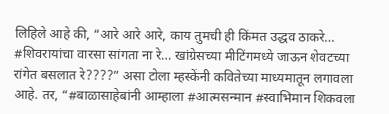लिहिले आहे की, “आरे आरे आरे, काय तुमची ही किंमत उद्धव ठाकरे… #शिवरायांचा वारसा सांगता ना रे… खांग्रेसच्या मीटिंगमध्ये जाऊन शेवटच्या रांगेत बसलात रे????” असा टोला म्हस्केंनी कवितेच्या माध्यमातून लगावला आहे. तर, “#बाळासाहेबांनी आम्हाला #आत्मसन्मान #स्वाभिमान शिकवला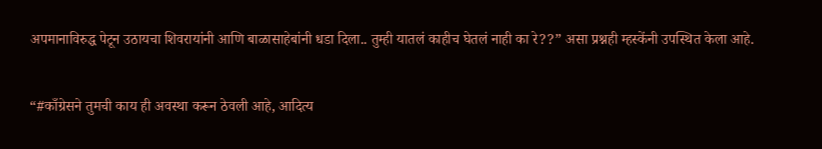अपमानाविरुद्ध पेटून उठायचा शिवरायांनी आणि बाळासाहेबांनी धडा दिला.. तुम्ही यातलं काहीच घेतलं नाही का रे??” असा प्रश्नही म्हस्केंनी उपस्थित केला आहे.

“#काँग्रेसने तुमची काय ही अवस्था करून ठेवली आहे, आदित्य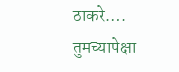ठाकरे…. तुमच्यापेक्षा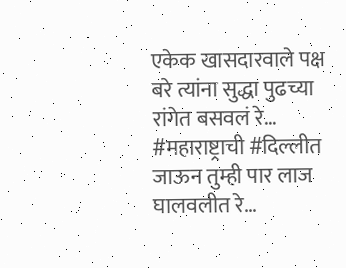एकेक खासदारवाले पक्ष बरे त्यांना सुद्धा पुढच्या रांगेत बसवलं रे… #महाराष्ट्राची #दिल्लीत जाऊन तुम्ही पार लाज घालवलीत रे…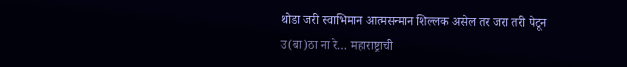थोडा जरी स्वाभिमान आत्मसन्मान शिल्लक असेल तर जरा तरी पेटून उ(बा)ठा ना रे… महाराष्ट्राची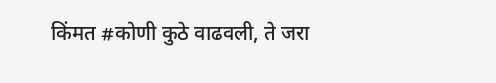किंमत #कोणी कुठे वाढवली, ते जरा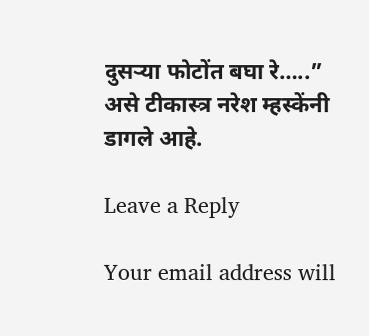दुसऱ्या फोटोंत बघा रे…..” असे टीकास्त्र नरेश म्हस्केंनी डागले आहे.

Leave a Reply

Your email address will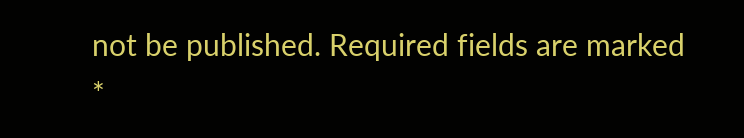not be published. Required fields are marked *